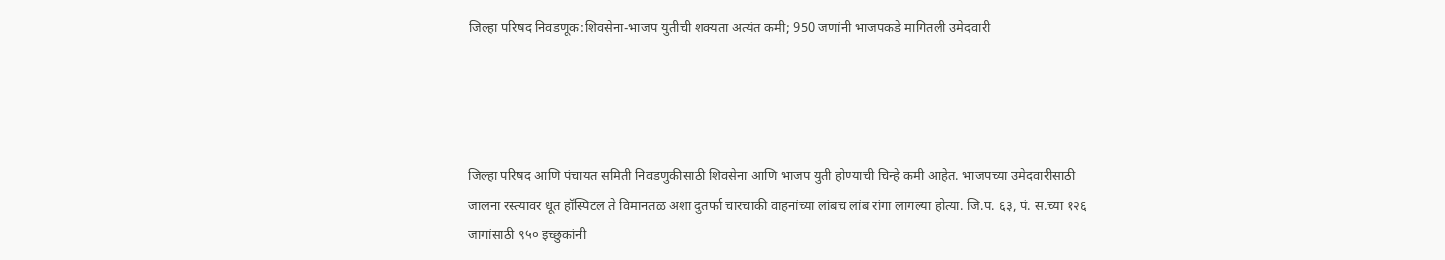जिल्हा परिषद निवडणूक:शिवसेना-भाजप युतीची शक्यता अत्यंत कमी; 950 जणांनी भाजपकडे मागितली उमेदवारी




जिल्हा परिषद आणि पंचायत समिती निवडणुकीसाठी शिवसेना आणि भाजप युती होण्याची चिन्हे कमी आहेत. भाजपच्या उमेदवारीसाठी जालना रस्त्यावर धूत हॉस्पिटल ते विमानतळ अशा दुतर्फा चारचाकी वाहनांच्या लांबच लांब रांगा लागल्या होत्या. जि.प. ६३, पं. स.च्या १२६ जागांसाठी ९५० इच्छुकांनी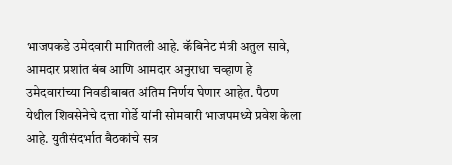भाजपकडे उमेदवारी मागितली आहे. कॅबिनेट मंत्री अतुल सावे, आमदार प्रशांत बंब आणि आमदार अनुराधा चव्हाण हे उमेदवारांच्या निवडीबाबत अंतिम निर्णय घेणार आहेत. पैठण येथील शिवसेनेचे दत्ता गोर्डे यांनी सोमवारी भाजपमध्ये प्रवेश केला आहे. युतीसंदर्भात बैठकांचे सत्र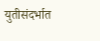युतीसंदर्भात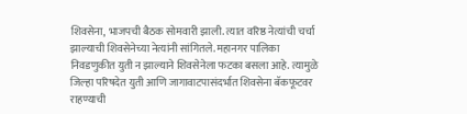शिवसेना, भाजपची बैठक सोमवारी झाली. त्यात वरिष्ठ नेत्यांची चर्चा झाल्याची शिवसेनेच्या नेत्यांनी सांगितले. महानगर पालिका निवडणुकीत युती न झाल्याने शिवसेनेला फटका बसला आहे. त्यामुळे जिल्हा परिषदेत युती आणि जागावाटपासंदर्भात शिवसेना बॅकफूटवर राहण्याची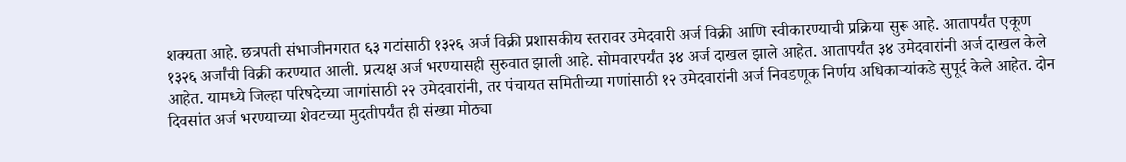शक्यता आहे. छत्रपती संभाजीनगरात ६३ गटांसाठी १३२६ अर्ज विक्री प्रशासकीय स्तरावर उमेदवारी अर्ज विक्री आणि स्वीकारण्याची प्रक्रिया सुरू आहे. आतापर्यंत एकूण १३२६ अर्जांची विक्री करण्यात आली. प्रत्यक्ष अर्ज भरण्यासही सुरुवात झाली आहे. सोमवारपर्यंत ३४ अर्ज दाखल झाले आहेत. आतापर्यंत ३४ उमेदवारांनी अर्ज दाखल केले आहेत. यामध्ये जिल्हा परिषदेच्या जागांसाठी २२ उमेदवारांनी, तर पंचायत समितीच्या गणांसाठी १२ उमेदवारांनी अर्ज निवडणूक निर्णय अधिकाऱ्यांकडे सुपूर्द केले आहेत. दोन दिवसांत अर्ज भरण्याच्या शेवटच्या मुदतीपर्यंत ही संख्या मोठ्या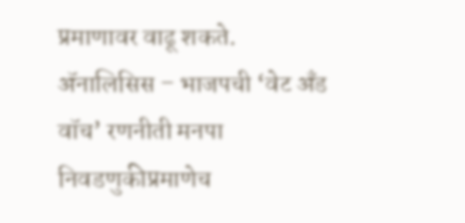प्रमाणावर वाढू शकते. ॲनालिसिस – भाजपची ‘वेट अँड वॉच’ रणनीती मनपा निवडणुकीप्रमाणेच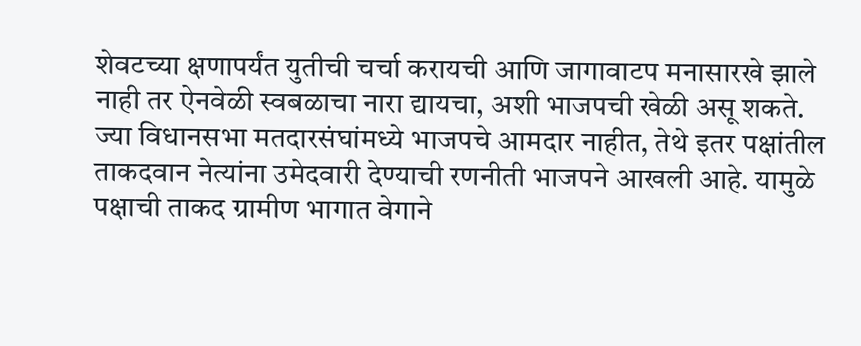शेवटच्या क्षणापर्यंत युतीची चर्चा करायची आणि जागावाटप मनासारखे झाले नाही तर ऐनवेळी स्वबळाचा नारा द्यायचा, अशी भाजपची खेळी असू शकते. ज्या विधानसभा मतदारसंघांमध्ये भाजपचे आमदार नाहीत, तेथे इतर पक्षांतील ताकदवान नेत्यांना उमेदवारी देण्याची रणनीती भाजपने आखली आहे. यामुळे पक्षाची ताकद ग्रामीण भागात वेगाने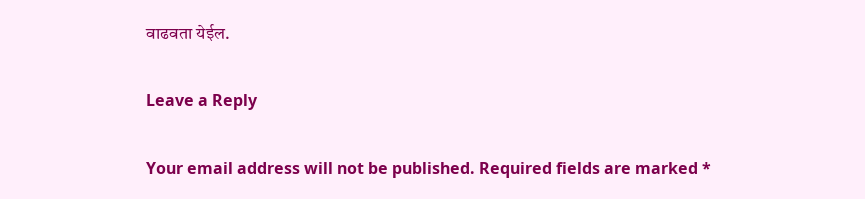वाढवता येईल.

Leave a Reply

Your email address will not be published. Required fields are marked *